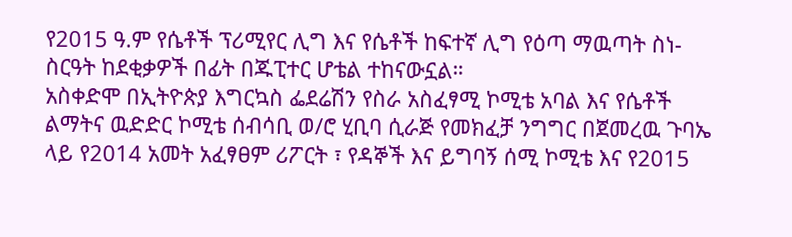የ2015 ዓ.ም የሴቶች ፕሪሚየር ሊግ እና የሴቶች ከፍተኛ ሊግ የዕጣ ማዉጣት ስነ-ስርዓት ከደቂቃዎች በፊት በጁፒተር ሆቴል ተከናውኗል።
አስቀድሞ በኢትዮጵያ እግርኳስ ፌደሬሽን የስራ አስፈፃሚ ኮሚቴ አባል እና የሴቶች ልማትና ዉድድር ኮሚቴ ሰብሳቢ ወ/ሮ ሂቢባ ሲራጅ የመክፈቻ ንግግር በጀመረዉ ጉባኤ ላይ የ2014 አመት አፈፃፀም ሪፖርት ፣ የዳኞች እና ይግባኝ ሰሚ ኮሚቴ እና የ2015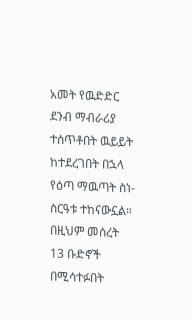አመት የዉድድር ደንብ ማብራሪያ ተሰጥቶበት ዉይይት ከተደረገበት በኋላ የዕጣ ማዉጣት ስነ-ስርዓቱ ተከናውኗል።
በዚህም መሰረት 13 ቡድኖች በሚሳተፉበት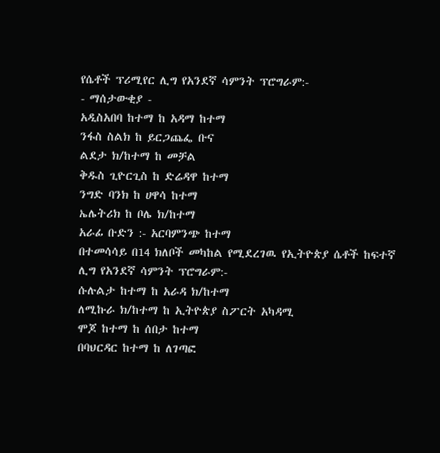የሴቶች ፕሪሚየር ሊግ የአንደኛ ሳምንት ፕሮግራም:-
- ማሰታውቂያ -
አዲስአበባ ከተማ ከ አዳማ ከተማ
ንፋስ ስልክ ከ ይርጋጨፌ ቡና
ልደታ ክ/ከተማ ከ መቻል
ቅዱስ ጊዮርጊስ ከ ድሬዳዋ ከተማ
ንግድ ባንክ ከ ሀዋሳ ከተማ
ኤሌትሪክ ከ ቦሌ ክ/ከተማ
አራፊ ቡድን :- አርባምንጭ ከተማ
በተመሳሳይ በ14 ክለቦች መካከል የሚደረገዉ የኢትዮጵያ ሴቶች ከፍተኛ ሊግ የአንደኛ ሳምንት ፕሮግራም:-
ሱሉልታ ከተማ ከ አራዳ ክ/ከተማ
ለሚኩራ ክ/ከተማ ከ ኢትዮጵያ ስፖርት አካዳሚ
ሞጆ ከተማ ከ ሰበታ ከተማ
በባህርዳር ከተማ ከ ለገጣፎ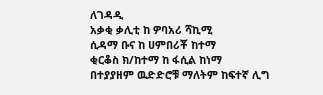ለገዳዲ
አቃቂ ቃሊቲ ከ ዎባአሪ ሻኪሚ
ሲዳማ ቡና ከ ሀምበሪቾ ከተማ
ቂርቆስ ክ/ከተማ ከ ፋሲል ከነማ
በተያያዘም ዉድድሮቹ ማለትም ከፍተኛ ሊግ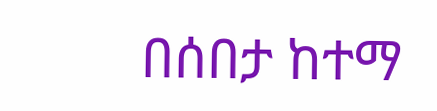በሰበታ ከተማ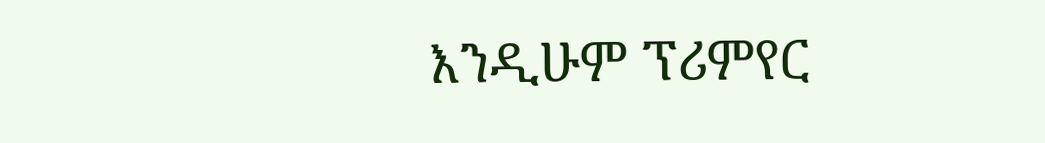እንዲሁም ፕሪምየር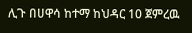ሊጉ በሀዋሳ ከተማ ከህዳር 10 ጀምረዉ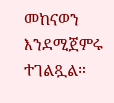መከናወን እንደሚጀምሩ ተገልጿል።